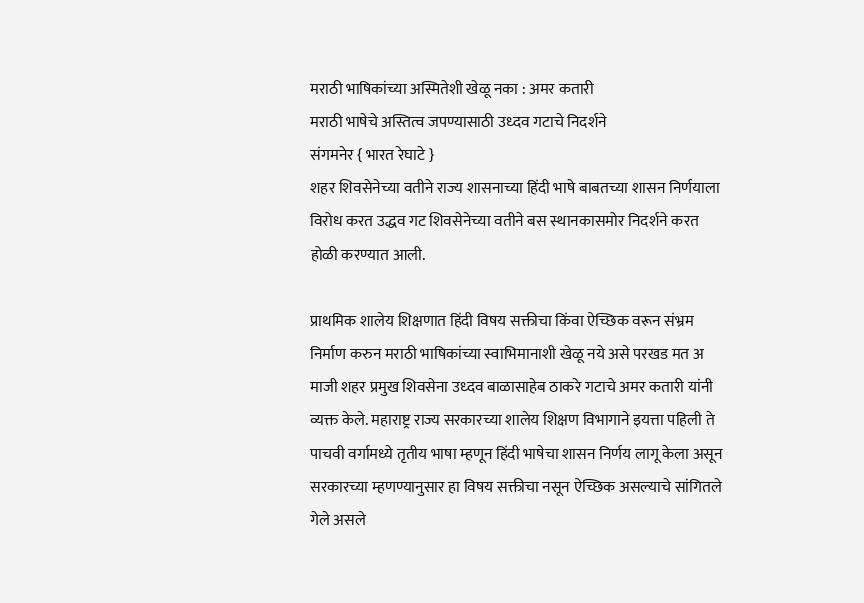मराठी भाषिकांच्या अस्मितेशी खेळू नका : अमर कतारी
मराठी भाषेचे अस्तित्व जपण्यासाठी उध्दव गटाचे निदर्शने
संगमनेर { भारत रेघाटे }
शहर शिवसेनेच्या वतीने राज्य शासनाच्या हिंदी भाषे बाबतच्या शासन निर्णयाला विरोध करत उद्धव गट शिवसेनेच्या वतीने बस स्थानकासमोर निदर्शने करत होळी करण्यात आली.

प्राथमिक शालेय शिक्षणात हिंदी विषय सक्तीचा किंवा ऐच्छिक वरून संभ्रम निर्माण करुन मराठी भाषिकांच्या स्वाभिमानाशी खेळू नये असे परखड मत अ माजी शहर प्रमुख शिवसेना उध्दव बाळासाहेब ठाकरे गटाचे अमर कतारी यांनी व्यक्त केले. महाराष्ट्र राज्य सरकारच्या शालेय शिक्षण विभागाने इयत्ता पहिली ते पाचवी वर्गामध्ये तृतीय भाषा म्हणून हिंदी भाषेचा शासन निर्णय लागू केला असून सरकारच्या म्हणण्यानुसार हा विषय सक्तीचा नसून ऐच्छिक असल्याचे सांगितले गेले असले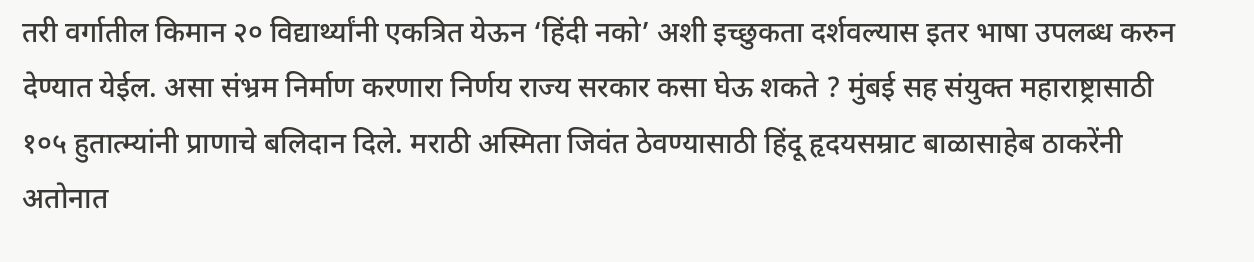तरी वर्गातील किमान २० विद्यार्थ्यांनी एकत्रित येऊन ‘हिंदी नको’ अशी इच्छुकता दर्शवल्यास इतर भाषा उपलब्ध करुन देण्यात येईल. असा संभ्रम निर्माण करणारा निर्णय राज्य सरकार कसा घेऊ शकते ? मुंबई सह संयुक्त महाराष्ट्रासाठी १०५ हुतात्म्यांनी प्राणाचे बलिदान दिले. मराठी अस्मिता जिवंत ठेवण्यासाठी हिंदू हृदयसम्राट बाळासाहेब ठाकरेंनी अतोनात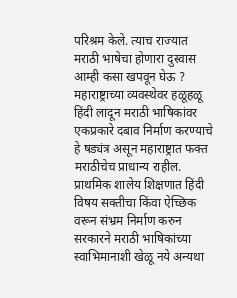परिश्रम केले. त्याच राज्यात मराठी भाषेचा होणारा दुस्वास आम्ही कसा खपवून घेऊ ? महाराष्ट्राच्या व्यवस्थेवर हळूहळू हिंदी लादून मराठी भाषिकांवर एकप्रकारे दबाव निर्माण करण्याचे हे षड्यंत्र असून महाराष्ट्रात फक्त मराठीचेच प्राधान्य राहील. प्राथमिक शालेय शिक्षणात हिंदी विषय सक्तीचा किंवा ऐच्छिक वरून संभ्रम निर्माण करुन सरकारने मराठी भाषिकांच्या स्वाभिमानाशी खेळू नये अन्यथा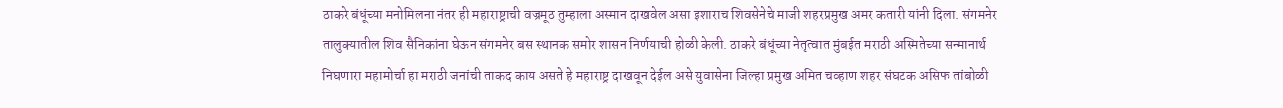ठाकरे बंधूंच्या मनोमिलना नंतर ही महाराष्ट्राची वज्रमूठ तुम्हाला अस्मान दाखवेल असा इशाराच शिवसेनेचे माजी शहरप्रमुख अमर कतारी यांनी दिला. संगमनेर तालुक्यातील शिव सैनिकांना घेऊन संगमनेर बस स्थानक समोर शासन निर्णयाची होळी केली. ठाकरे बंधूंच्या नेतृत्वात मुंबईत मराठी अस्मितेच्या सन्मानार्थ निघणारा महामोर्चा हा मराठी जनांची ताकद काय असते हे महाराष्ट्र दाखवून देईल असे युवासेना जिल्हा प्रमुख अमित चव्हाण शहर संघटक असिफ तांबोळी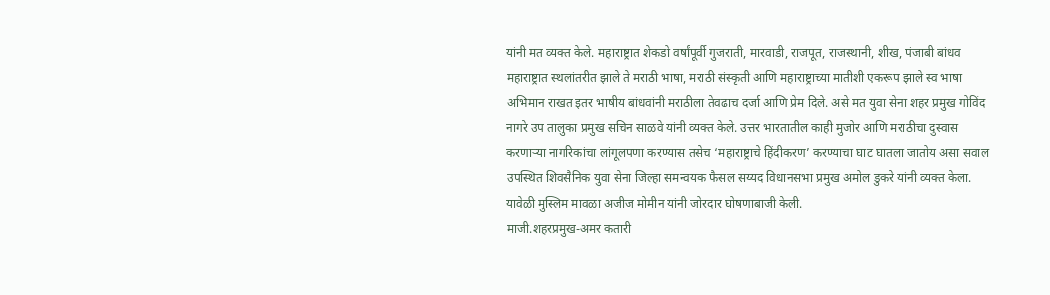यांनी मत व्यक्त केले. महाराष्ट्रात शेकडो वर्षांपूर्वी गुजराती, मारवाडी, राजपूत, राजस्थानी, शीख, पंजाबी बांधव महाराष्ट्रात स्थलांतरीत झाले ते मराठी भाषा, मराठी संस्कृती आणि महाराष्ट्राच्या मातीशी एकरूप झाले स्व भाषा अभिमान राखत इतर भाषीय बांधवांनी मराठीला तेवढाच दर्जा आणि प्रेम दिले. असे मत युवा सेना शहर प्रमुख गोविंद नागरे उप तालुका प्रमुख सचिन साळवे यांनी व्यक्त केले. उत्तर भारतातील काही मुजोर आणि मराठीचा दुस्वास करणाऱ्या नागरिकांचा लांगूलपणा करण्यास तसेच ‘महाराष्ट्राचे हिंदीकरण’ करण्याचा घाट घातला जातोय असा सवाल उपस्थित शिवसैनिक युवा सेना जिल्हा समन्वयक फैसल सय्यद विधानसभा प्रमुख अमोल डुकरे यांनी व्यक्त केला. यावेळी मुस्लिम मावळा अजीज मोमीन यांनी जोरदार घोषणाबाजी केली.
माजी.शहरप्रमुख-अमर कतारी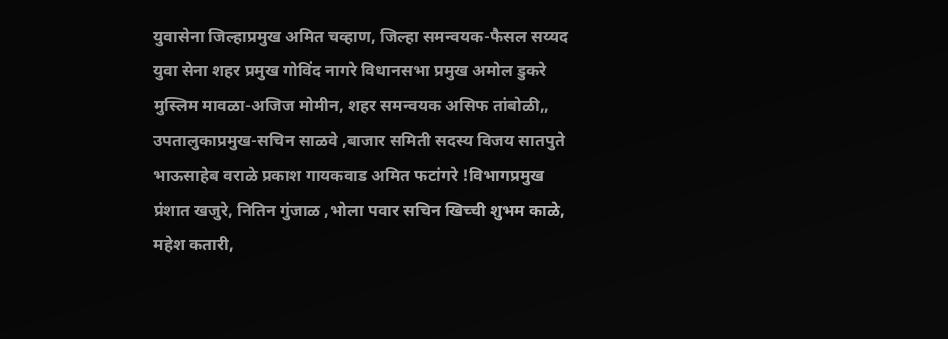युवासेना जिल्हाप्रमुख अमित चव्हाण, जिल्हा समन्वयक-फैसल सय्यद युवा सेना शहर प्रमुख गोविंद नागरे विधानसभा प्रमुख अमोल डुकरे मुस्लिम मावळा-अजिज मोमीन, शहर समन्वयक असिफ तांबोळी,, उपतालुकाप्रमुख-सचिन साळवे ,बाजार समिती सदस्य विजय सातपुते भाऊसाहेब वराळे प्रकाश गायकवाड अमित फटांगरे !विभागप्रमुख प्रंशात खजुरे, नितिन गुंजाळ ,भोला पवार सचिन खिच्ची शुभम काळे, महेश कतारी,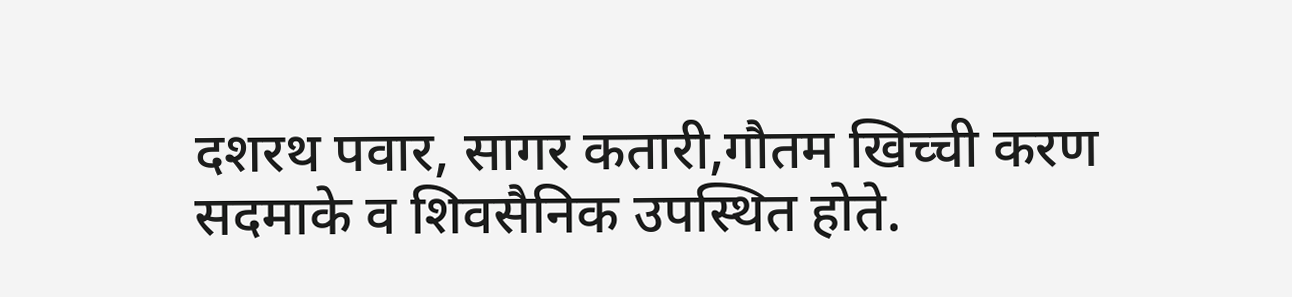दशरथ पवार, सागर कतारी,गौतम खिच्ची करण सदमाके व शिवसैनिक उपस्थित होते.